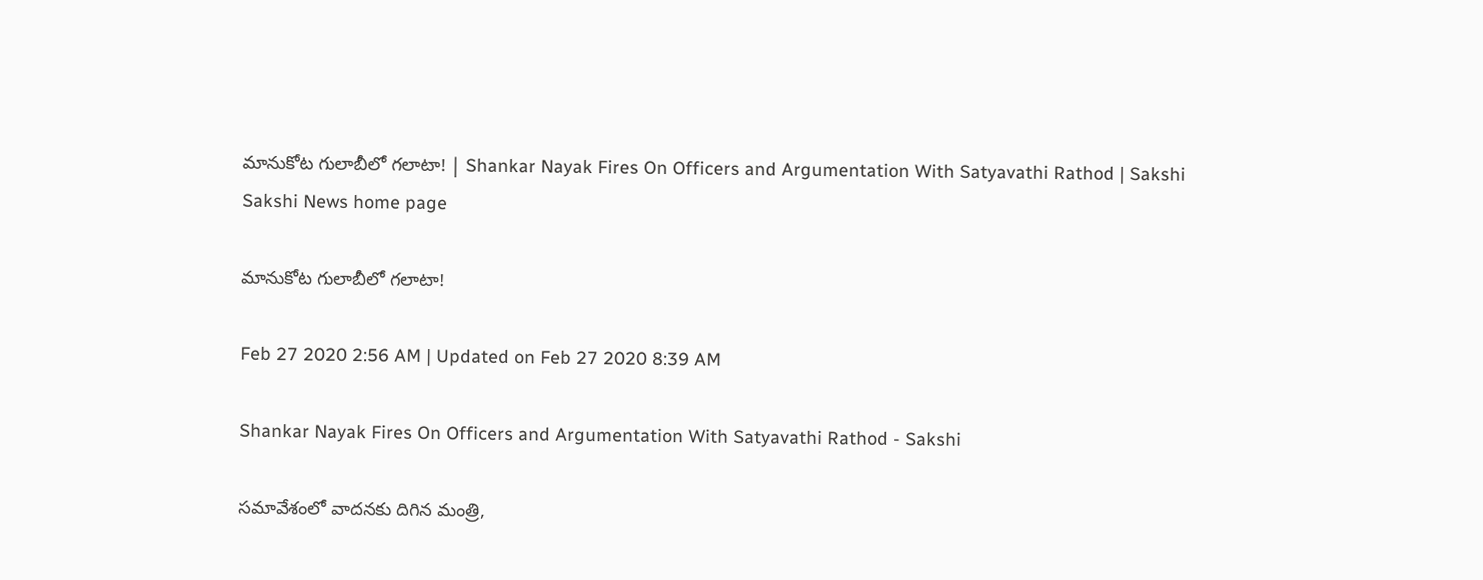మానుకోట గులాబీలో గలాటా! | Shankar Nayak Fires On Officers and Argumentation With Satyavathi Rathod | Sakshi
Sakshi News home page

మానుకోట గులాబీలో గలాటా!

Feb 27 2020 2:56 AM | Updated on Feb 27 2020 8:39 AM

Shankar Nayak Fires On Officers and Argumentation With Satyavathi Rathod - Sakshi

సమావేశంలో వాదనకు దిగిన మంత్రి,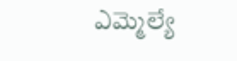ఎమ్మెల్యే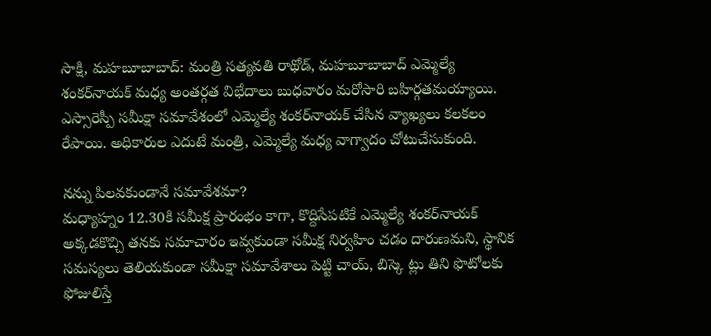సాక్షి, మహబూబాబాద్‌: మంత్రి సత్యవతి రాథోడ్, మహబూబాబాద్‌ ఎమ్మెల్యే శంకర్‌నాయక్‌ మధ్య అంతర్గత విభేదాలు బుధవారం మరోసారి బహిర్గతమయ్యాయి. ఎస్సారెస్పీ సమీక్షా సమావేశంలో ఎమ్మెల్యే శంకర్‌నాయక్‌ చేసిన వ్యాఖ్యలు కలకలం రేపాయి. అధికారుల ఎదుటే మంత్రి, ఎమ్మెల్యే మధ్య వాగ్వాదం చోటుచేసుకుంది.

నన్ను పిలవకుండానే సమావేశమా?
మధ్యాహ్నం 12.30కి సమీక్ష ప్రారంభం కాగా, కొద్దిసేపటికే ఎమ్మెల్యే శంకర్‌నాయక్‌ అక్కడకొచ్చి తనకు సమాచారం ఇవ్వకుండా సమీక్ష నిర్వహిం చడం దారుణమని, స్థానిక సమస్యలు తెలియకుండా సమీక్షా సమావేశాలు పెట్టి చాయ్, బిస్కె ట్లు తిని ఫొటోలకు ఫోజులిస్తే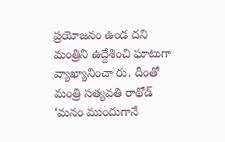ప్రయోజనం ఉండ దని మంత్రిని ఉద్దేశించి ఘాటుగా వ్యాఖ్యానించా రు. దీంతో మంత్రి సత్యవతి రాథోడ్‌ ‘మనం ముందుగానే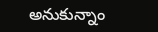అనుకున్నాం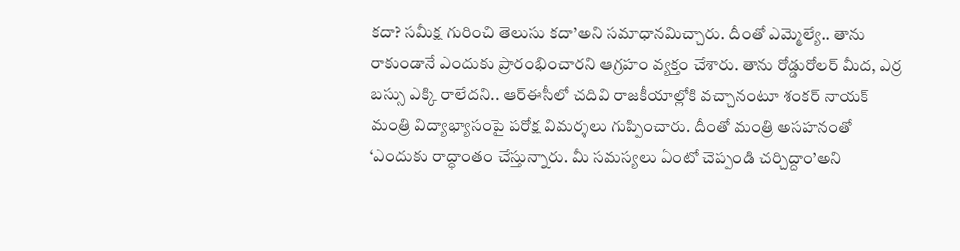కదా? సమీక్ష గురించి తెలుసు కదా’అని సమాధానమిచ్చారు. దీంతో ఎమ్మెల్యే.. తాను రాకుండానే ఎందుకు ప్రారంభించారని ఆగ్రహం వ్యక్తం చేశారు. తాను రోడ్డురోలర్‌ మీద, ఎర్ర బస్సు ఎక్కి రాలేదని.. ఆర్‌ఈసీలో చదివి రాజకీయాల్లోకి వచ్చానంటూ శంకర్‌ నాయక్‌ మంత్రి విద్యాభ్యాసంపై పరోక్ష విమర్శలు గుప్పించారు. దీంతో మంత్రి అసహనంతో ‘ఎందుకు రాద్ధాంతం చేస్తున్నారు. మీ సమస్యలు ఏంటో చెప్పండి చర్చిద్దాం’అని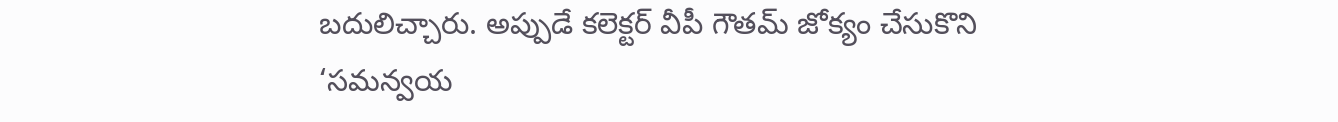బదులిచ్చారు. అప్పుడే కలెక్టర్‌ వీపీ గౌతమ్‌ జోక్యం చేసుకొని ‘సమన్వయ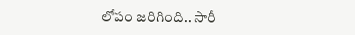లోపం జరిగింది.. సారీ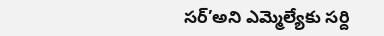సర్‌’అని ఎమ్మెల్యేకు సర్ది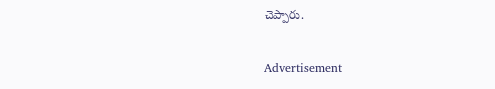చెప్పారు.

Advertisement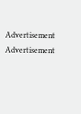Advertisement
Advertisement